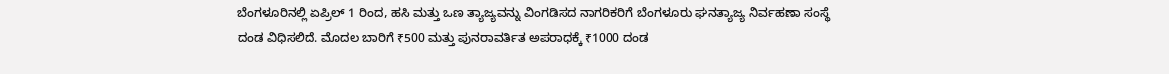ಬೆಂಗಳೂರಿನಲ್ಲಿ ಏಪ್ರಿಲ್ 1 ರಿಂದ, ಹಸಿ ಮತ್ತು ಒಣ ತ್ಯಾಜ್ಯವನ್ನು ವಿಂಗಡಿಸದ ನಾಗರಿಕರಿಗೆ ಬೆಂಗಳೂರು ಘನತ್ಯಾಜ್ಯ ನಿರ್ವಹಣಾ ಸಂಸ್ಥೆ ದಂಡ ವಿಧಿಸಲಿದೆ. ಮೊದಲ ಬಾರಿಗೆ ₹500 ಮತ್ತು ಪುನರಾವರ್ತಿತ ಅಪರಾಧಕ್ಕೆ ₹1000 ದಂಡ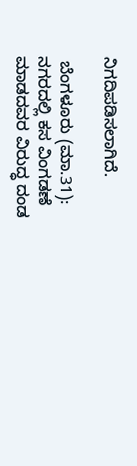ನಿಗದಿಪಡಿಸಲಾಗಿದೆ.

 ಬೆಂಗಳೂರು (ಮಾ.31): ನಗರದಲ್ಲಿ ಕಸ ವಿಂಗಡಣೆ ಮಾಡದವರ ವಿರುದ್ಧ ದಂಡ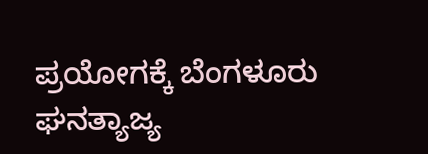ಪ್ರಯೋಗಕ್ಕೆ ಬೆಂಗಳೂರು ಘನತ್ಯಾಜ್ಯ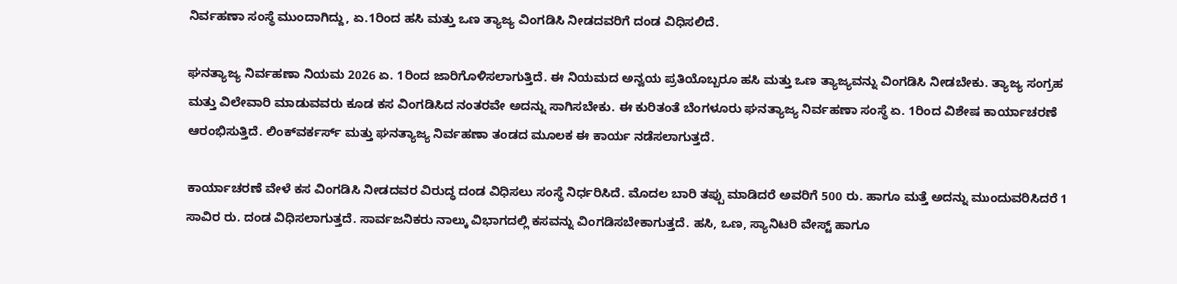ನಿರ್ವಹಣಾ ಸಂಸ್ಥೆ ಮುಂದಾಗಿದ್ದು, ಏ.1ರಿಂದ ಹಸಿ ಮತ್ತು ಒಣ ತ್ಯಾಜ್ಯ ವಿಂಗಡಿಸಿ ನೀಡದವರಿಗೆ ದಂಡ ವಿಧಿಸಲಿದೆ.

ಘನತ್ಯಾಜ್ಯ ನಿರ್ವಹಣಾ ನಿಯಮ 2026 ಏ. 1ರಿಂದ ಜಾರಿಗೊಳಿಸಲಾಗುತ್ತಿದೆ. ಈ ನಿಯಮದ ಅನ್ವಯ ಪ್ರತಿಯೊಬ್ಬರೂ ಹಸಿ ಮತ್ತು ಒಣ ತ್ಯಾಜ್ಯವನ್ನು ವಿಂಗಡಿಸಿ ನೀಡಬೇಕು. ತ್ಯಾಜ್ಯ ಸಂಗ್ರಹ ಮತ್ತು ವಿಲೇವಾರಿ ಮಾಡುವವರು ಕೂಡ ಕಸ ವಿಂಗಡಿಸಿದ ನಂತರವೇ ಅದನ್ನು ಸಾಗಿಸಬೇಕು. ಈ ಕುರಿತಂತೆ ಬೆಂಗಳೂರು ಘನತ್ಯಾಜ್ಯ ನಿರ್ವಹಣಾ ಸಂಸ್ಥೆ ಏ. 1ರಿಂದ ವಿಶೇಷ ಕಾರ್ಯಾಚರಣೆ ಆರಂಭಿಸುತ್ತಿದೆ. ಲಿಂಕ್‌ವರ್ಕರ್ಸ್‌ ಮತ್ತು ಘನತ್ಯಾಜ್ಯ ನಿರ್ವಹಣಾ ತಂಡದ ಮೂಲಕ ಈ ಕಾರ್ಯ ನಡೆಸಲಾಗುತ್ತದೆ.

ಕಾರ್ಯಾಚರಣೆ ವೇಳೆ ಕಸ ವಿಂಗಡಿಸಿ ನೀಡದವರ ವಿರುದ್ಧ ದಂಡ ವಿಧಿಸಲು ಸಂಸ್ಥೆ ನಿರ್ಧರಿಸಿದೆ. ಮೊದಲ ಬಾರಿ ತಪ್ಪು ಮಾಡಿದರೆ ಅವರಿಗೆ 500 ರು. ಹಾಗೂ ಮತ್ತೆ ಅದನ್ನು ಮುಂದುವರಿಸಿದರೆ 1 ಸಾವಿರ ರು. ದಂಡ ವಿಧಿಸಲಾಗುತ್ತದೆ. ಸಾರ್ವಜನಿಕರು ನಾಲ್ಕು ವಿಭಾಗದಲ್ಲಿ ಕಸವನ್ನು ವಿಂಗಡಿಸಬೇಕಾಗುತ್ತದೆ. ಹಸಿ, ಒಣ, ಸ್ಯಾನಿಟರಿ ವೇಸ್ಟ್‌ ಹಾಗೂ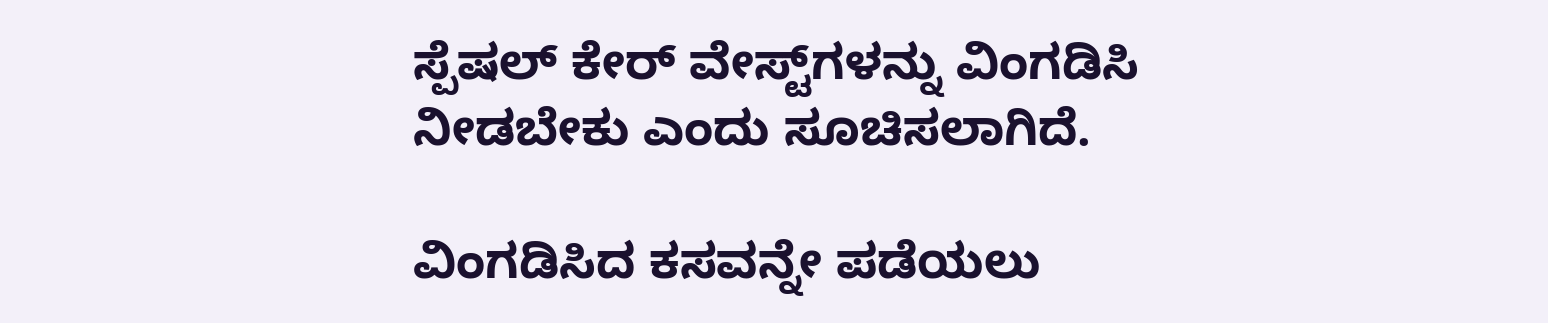ಸ್ಪೆಷಲ್‌ ಕೇರ್‌ ವೇಸ್ಟ್‌ಗಳನ್ನು ವಿಂಗಡಿಸಿ ನೀಡಬೇಕು ಎಂದು ಸೂಚಿಸಲಾಗಿದೆ.

ವಿಂಗಡಿಸಿದ ಕಸವನ್ನೇ ಪಡೆಯಲು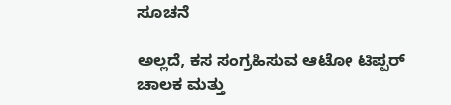ಸೂಚನೆ

ಅಲ್ಲದೆ, ಕಸ ಸಂಗ್ರಹಿಸುವ ಆಟೋ ಟಿಪ್ಪರ್‌ ಚಾಲಕ ಮತ್ತು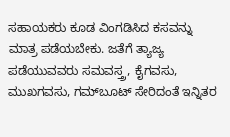ಸಹಾಯಕರು ಕೂಡ ವಿಂಗಡಿಸಿದ ಕಸವನ್ನು ಮಾತ್ರ ಪಡೆಯಬೇಕು. ಜತೆಗೆ ತ್ಯಾಜ್ಯ ಪಡೆಯುವವರು ಸಮವಸ್ತ್ರ, ಕೈಗವಸು, ಮುಖಗವಸು, ಗಮ್‌ಬೂಟ್‌ ಸೇರಿದಂತೆ ಇನ್ನಿತರ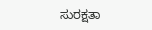ಸುರಕ್ಷತಾ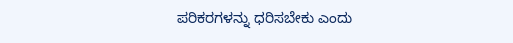ಪರಿಕರಗಳನ್ನು ಧರಿಸಬೇಕು ಎಂದು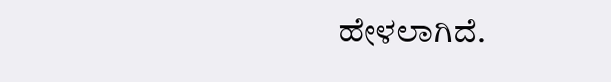ಹೇಳಲಾಗಿದೆ.